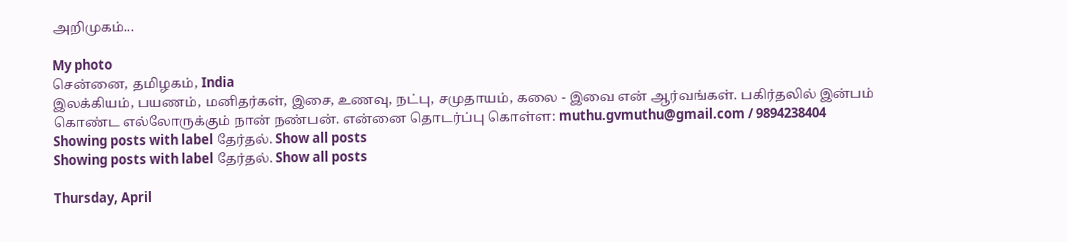அறிமுகம்...

My photo
சென்னை, தமிழகம், India
இலக்கியம், பயணம், மனிதர்கள், இசை, உணவு, நட்பு, சமுதாயம், கலை - இவை என் ஆர்வங்கள். பகிர்தலில் இன்பம் கொண்ட எல்லோருக்கும் நான் நண்பன். என்னை தொடர்ப்பு கொள்ள: muthu.gvmuthu@gmail.com / 9894238404
Showing posts with label தேர்தல். Show all posts
Showing posts with label தேர்தல். Show all posts

Thursday, April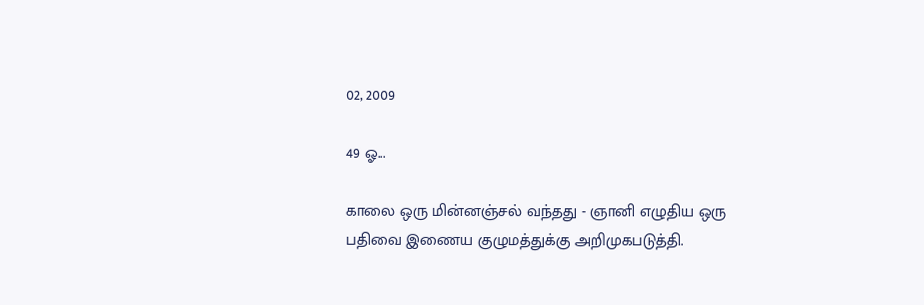02, 2009

49 ஓ...

காலை ஒரு மின்னஞ்சல் வந்தது - ஞானி எழுதிய ஒரு பதிவை இணைய குழுமத்துக்கு அறிமுகபடுத்தி.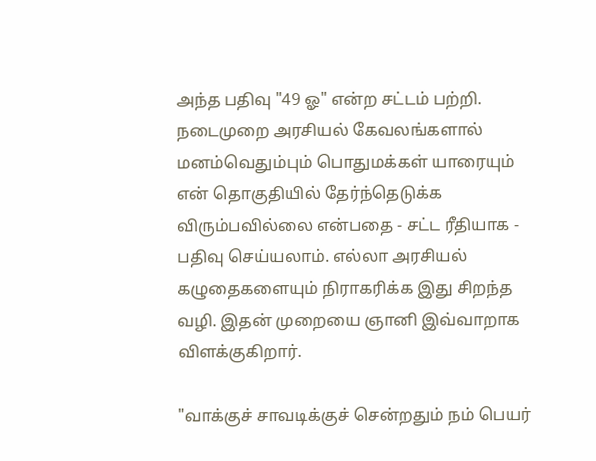அந்த பதிவு "49 ஓ" என்ற சட்டம் பற்றி. நடைமுறை அரசியல் கேவலங்களால் மனம்வெதும்பும் பொதுமக்கள் யாரையும் என் தொகுதியில் தேர்ந்தெடுக்க விரும்பவில்லை என்பதை - சட்ட ரீதியாக - பதிவு செய்யலாம். எல்லா அரசியல் கழுதைகளையும் நிராகரிக்க இது சிறந்த வழி. இதன் முறையை ஞானி இவ்வாறாக விளக்குகிறார்.

"வாக்குச் சாவடிக்குச் சென்றதும் நம் பெயர்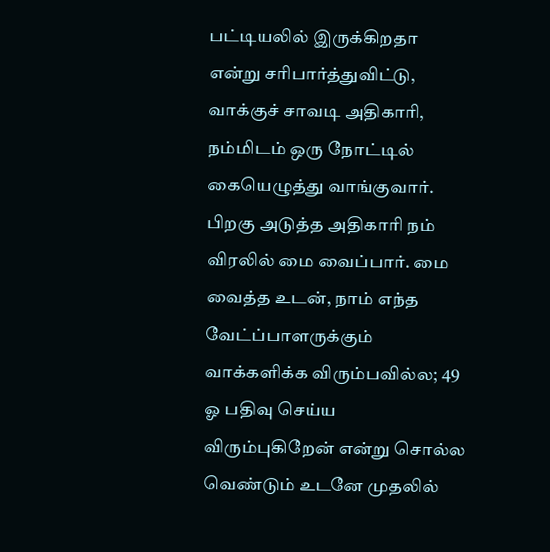பட்டியலில் இருக்கிறதா என்று சரிபார்த்துவிட்டு, வாக்குச் சாவடி அதிகாரி, நம்மிடம் ஒரு நோட்டில் கையெழுத்து வாங்குவார். பிறகு அடுத்த அதிகாரி நம் விரலில் மை வைப்பார். மை வைத்த உடன், நாம் எந்த வேட்ப்பாளருக்கும் வாக்களிக்க விரும்பவில்ல; 49 ஓ பதிவு செய்ய விரும்புகிறேன் என்று சொல்ல வெண்டும் உடனே முதலில்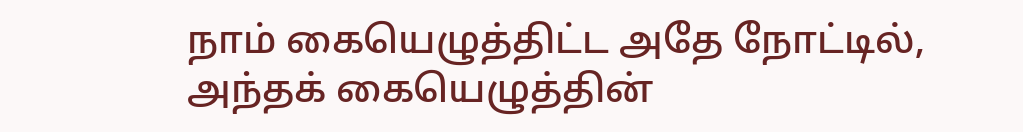நாம் கையெழுத்திட்ட அதே நோட்டில், அந்தக் கையெழுத்தின்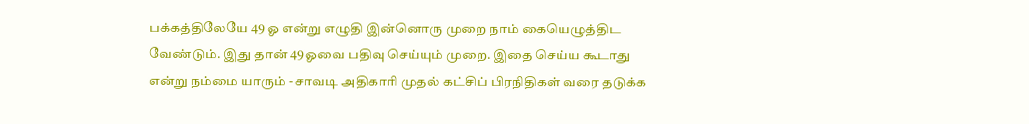பக்கத்திலேயே 49 ஓ என்று எழுதி இன்னொரு முறை நாம் கையெழுத்திட வேண்டும். இது தான் 49ஓவை பதிவு செய்யும் முறை. இதை செய்ய கூடாது என்று நம்மை யாரும் - சாவடி அதிகாரி முதல் கட்சிப் பிரநிதிகள் வரை தடுக்க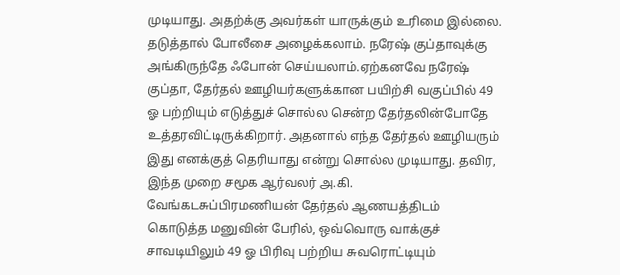முடியாது. அதற்க்கு அவர்கள் யாருக்கும் உரிமை இல்லை. தடுத்தால் போலீசை அழைக்கலாம். நரேஷ் குப்தாவுக்கு அங்கிருந்தே ஃபோன் செய்யலாம்.ஏற்கனவே நரேஷ் குப்தா, தேர்தல் ஊழியர்களுக்கான பயிற்சி வகுப்பில் 49 ஓ பற்றியும் எடுத்துச் சொல்ல சென்ற தேர்தலின்போதே உத்தரவிட்டிருக்கிறார். அதனால் எந்த தேர்தல் ஊழியரும் இது எனக்குத் தெரியாது என்று சொல்ல முடியாது. தவிர, இந்த முறை சமூக ஆர்வலர் அ.கி. வேங்கடசுப்பிரமணியன் தேர்தல் ஆணயத்திடம் கொடுத்த மனுவின் பேரில், ஒவ்வொரு வாக்குச் சாவடியிலும் 49 ஓ பிரிவு பற்றிய சுவரொட்டியும்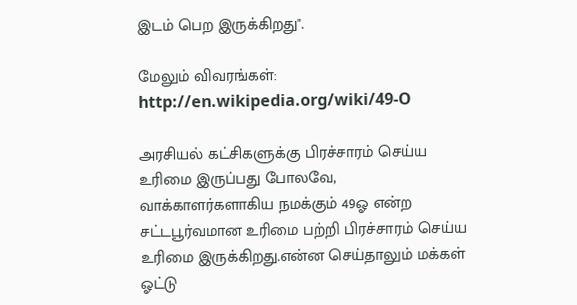இடம் பெற இருக்கிறது".

மேலும் விவரங்கள்:
http://en.wikipedia.org/wiki/49-O

அரசியல் கட்சிகளுக்கு பிரச்சாரம் செய்ய உரிமை இருப்பது போலவே, வாக்காளர்களாகிய நமக்கும் 49ஓ என்ற சட்டபூர்வமான உரிமை பற்றி பிரச்சாரம் செய்ய உரிமை இருக்கிறது.என்ன செய்தாலும் மக்கள் ஓட்டு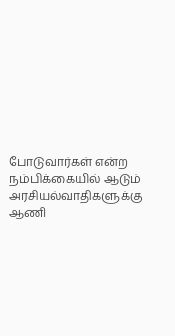போடுவார்கள் என்ற நம்பிக்கையில் ஆடும் அரசியல்வாதிகளுக்கு ஆணி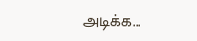அடிக்க...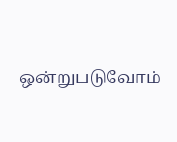ஒன்றுபடுவோம்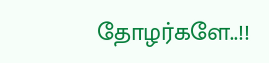தோழர்களே..!!